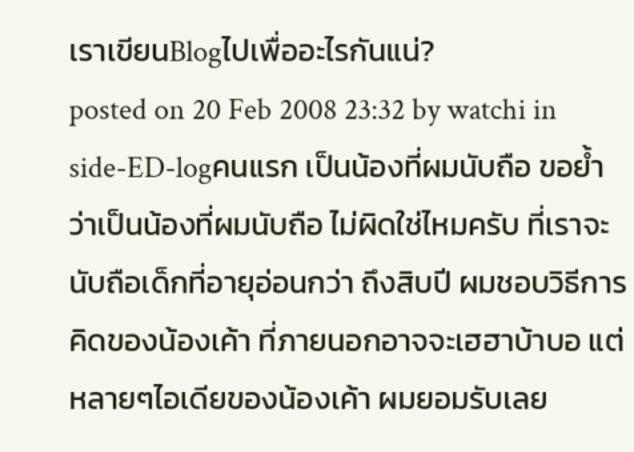เราเขียนBlogไปเพื่ออะไรกันแน่?
posted on 20 Feb 2008 23:32 by watchi in side-ED-logคนแรก เป็นน้องที่ผมนับถือ ขอย้ำว่าเป็นน้องที่ผมนับถือ ไม่ผิดใช่ไหมครับ ที่เราจะนับถือเด็กที่อายุอ่อนกว่า ถึงสิบปี ผมชอบวิธีการคิดของน้องเค้า ที่ภายนอกอาจจะเฮฮาบ้าบอ แต่หลายๆไอเดียของน้องเค้า ผมยอมรับเลย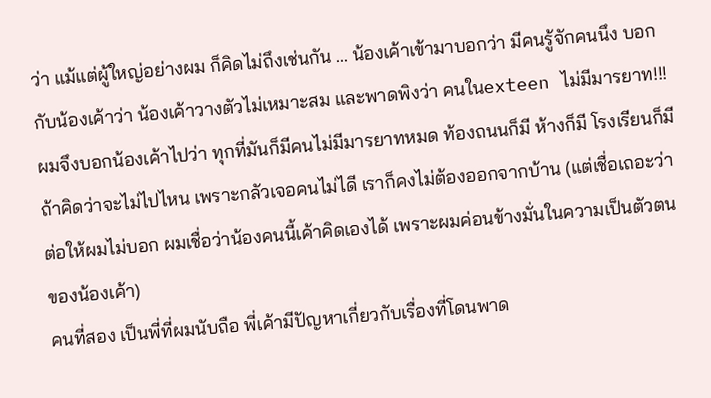ว่า แม้แต่ผู้ใหญ่อย่างผม ก็คิดไม่ถึงเช่นกัน ... น้องเค้าเข้ามาบอกว่า มีคนรู้จักคนนึง บอกกับน้องเค้าว่า น้องเค้าวางตัวไม่เหมาะสม และพาดพิงว่า คนในexteen ไม่มีมารยาท!!! ผมจึงบอกน้องเค้าไปว่า ทุกที่มันก็มีคนไม่มีมารยาทหมด ท้องถนนก็มี ห้างก็มี โรงเรียนก็มี ถ้าคิดว่าจะไม่ไปไหน เพราะกลัวเจอคนไม่ไดี เราก็คงไม่ต้องออกจากบ้าน (แต่เชื่อเถอะว่า ต่อให้ผมไม่บอก ผมเชื่อว่าน้องคนนี้เค้าคิดเองได้ เพราะผมค่อนข้างมั่นในความเป็นตัวตนของน้องเค้า)
คนที่สอง เป็นพี่ที่ผมนับถือ พี่เค้ามีปัญหาเกี่ยวกับเรื่องที่โดนพาด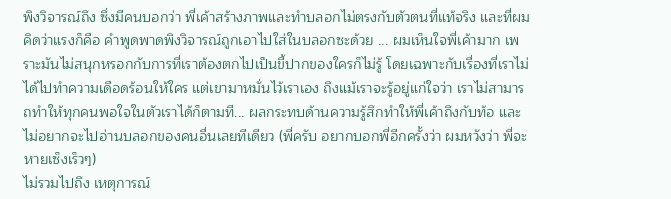พิงวิจารณ์ถึง ซึ่งมีคนบอกว่า พี่เค้าสร้างภาพและทำบลอกไม่ตรงกับตัวตนที่แท้จริง และที่ผมคิดว่าแรงก็คือ คำพูดพาดพิงวิจารณ์ถูกเอาไปใส่ในบลอกซะด้วย ... ผมเห็นใจพี่เค้ามาก เพราะมันไม่สนุกหรอกกับการที่เราต้องตกไปเป็นขี้ปากของใครก็ไม่รู้ โดยเฉพาะกับเรื่องที่เราไม่ได้ไปทำความเดือดร้อนให้ใคร แต่เขามาหมั่นไว้เราเอง ถึงแม้เราจะรู้อยู่แก่ใจว่า เราไม่สามารถทำให้ทุกคนพอใจในตัวเราได้ก็ตามที... ผลกระทบด้านความรู้สึกทำให้พี่เค้าถึงกับท้อ และไม่อยากจะไปอ่านบลอกของคนอื่นเลยทีเดียว (พี่ครับ อยากบอกพี่อีกครั้งว่า ผมหวังว่า พี่จะหายเซ็งเร็วๆ)
ไม่รวมไปถึง เหตุการณ์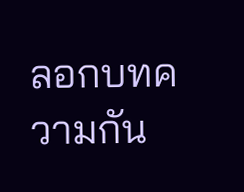ลอกบทความกัน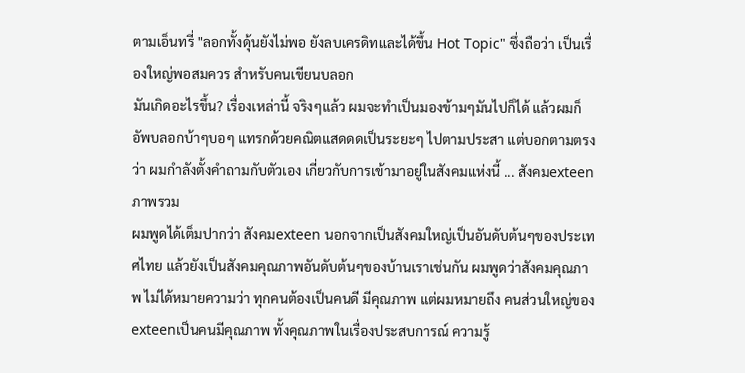ตามเอ็นทรี่ "ลอกทั้งดุ้นยังไม่พอ ยังลบเครดิทและได้ขึ้น Hot Topic" ซึ่งถือว่า เป็นเรื่องใหญ่พอสมควร สำหรับคนเขียนบลอก
มันเกิดอะไรขึ้น? เรื่องเหล่านี้ จริงๆแล้ว ผมจะทำเป็นมองข้ามๆมันไปก็ได้ แล้วผมก็อัพบลอกบ้าๆบอๆ แทรกด้วยคณิตแสดดดเป็นระยะๆ ไปตามประสา แต่บอกตามตรงว่า ผมกำลังตั้งคำถามกับตัวเอง เกี่ยวกับการเข้ามาอยู่ในสังคมแห่งนี้ ... สังคมexteen
ภาพรวม
ผมพูดได้เต็มปากว่า สังคมexteen นอกจากเป็นสังคมใหญ่เป็นอันดับต้นๆของประเทศไทย แล้วยังเป็นสังคมคุณภาพอันดับต้นๆของบ้านเราเช่นกัน ผมพูดว่าสังคมคุณภาพ ไม่ได้หมายความว่า ทุกคนต้องเป็นคนดี มีคุณภาพ แต่ผมหมายถึง คนส่วนใหญ่ของexteenเป็นคนมีคุณภาพ ทั้งคุณภาพในเรื่องประสบการณ์ ความรู้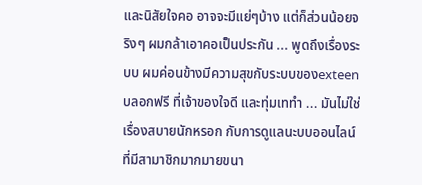และนิสัยใจคอ อาจจะมีแย่ๆบ้าง แต่ก็ส่วนน้อยจริงๆ ผมกล้าเอาคอเป็นประกัน ... พูดถึงเรื่องระบบ ผมค่อนข้างมีความสุขกับระบบของexteen บลอกฟรี ที่เจ้าของใจดี และทุ่มเททำ ... มันไม่ใช่เรื่องสบายนักหรอก กับการดูแลนะบบออนไลน์ ที่มีสามาชิกมากมายขนา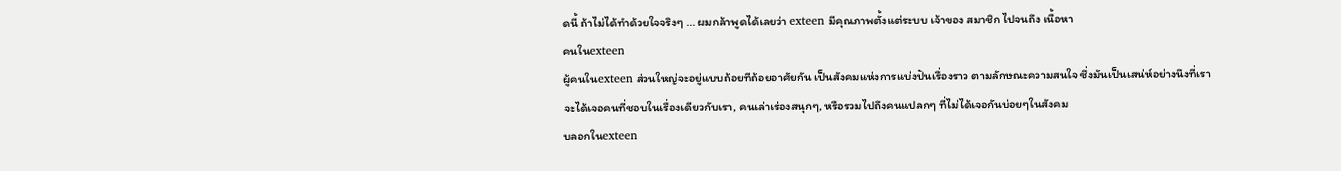ดนี้ ถ้าไม่ได้ทำด้วยใจจริงๆ ... ผมกล้าพูดได้เลยว่า exteen มีคุณภาพตั้งแต่ระบบ เจ้าของ สมาชิก ไปจนถึง เนื้อหา
คนในexteen
ผู้คนในexteen ส่วนใหญ่จะอยู่แบบถ้อยทีถ้อยอาศัยกัน เป็นสังคมแห่งการแบ่งปันเรื่องราว ตามลักษณะความสนใจ ซึ่งมันเป็นเสน่ห์อย่างนึงที่เราจะได้เจอคนที่ชอบในเรื่องเดียวกับเรา, คนเล่าเร่องสนุกๆ, หรือรวมไปถึงคนแปลกๆ ที่ไม่ได้เจอกันบ่อยๆในสังคม
บลอกในexteen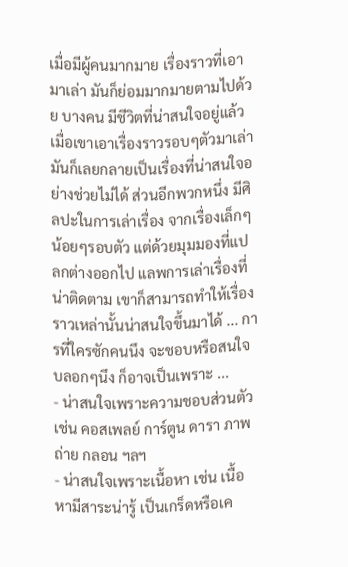เมื่อมีผู้คนมากมาย เรื่องราวที่เอามาเล่า มันก็ย่อมมากมายตามไปด้วย บางคน มีชีวิตที่น่าสนใจอยู่แล้ว เมื่อเขาเอาเรื่องราวรอบๆตัวมาเล่า มันก็เลยกลายเป็นเรื่องที่น่าสนใจอย่างช่วยไม่ได้ ส่วนอีกพวกหนึ่ง มีศิลปะในการเล่าเรื่อง จากเรื่องเล็กๆน้อยๆรอบตัว แต่ด้วยมุมมองที่แปลกต่างออกไป แลพการเล่าเรื่องที่น่าติดตาม เขาก็สามารถทำให้เรื่องราวเหล่านั้นน่าสนใจขึ้นมาได้ ... การที่ใครซักคนนึง จะชอบหรือสนใจบลอกๆนึง ก็อาจเป็นเพราะ ...
- น่าสนใจเพราะความชอบส่วนตัว เช่น คอสเพลย์ การ์ตูน ดารา ภาพถ่าย กลอน ฯลฯ
- น่าสนใจเพราะเนื้อหา เช่น เนื้อหามีสาระน่ารู้ เป็นเกร็ดหรือเค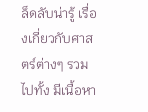ล็ดลับน่ารู้ เรื่องเกี่ยวกับศาสตร์ต่างๆ รวมไปทั้ง มีเนื้อหา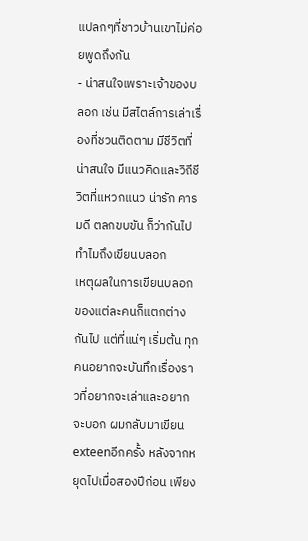แปลกๆที่ชาวบ้านเขาไม่ค่อยพูดถึงกัน
- น่าสนใจเพราะเจ้าของบลอก เช่น มีสไตล์การเล่าเรื่องที่ชวนติดตาม มีชีวิตที่น่าสนใจ มีแนวคิดและวิถีชีวิตที่แหวกแนว น่ารัก คารมดี ตลกขบขัน ก็ว่ากันไป
ทำไมถึงเขียนบลอก
เหตุผลในการเขียนบลอกของแต่ละคนก็แตกต่างกันไป แต่ที่แน่ๆ เริ่มต้น ทุกคนอยากจะบันทึกเรื่องราวที่อยากจะเล่าและอยากจะบอก ผมกลับมาเขียนexteenอีกครั้ง หลังจากหยุดไปเมื่อสองปีก่อน เพียง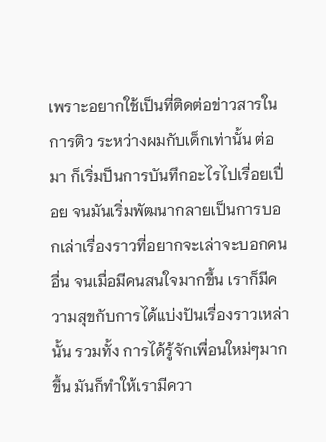เพราะอยากใช้เป็นที่ติดต่อข่าวสารในการติว ระหว่างผมกับเด็กเท่านั้น ต่อมา ก็เริ่มป็นการบันทึกอะไรไปเรื่อยเปื่อย จนมันเริ่มพัฒนากลายเป็นการบอกเล่าเรื่องราวที่อยากจะเล่าจะบอกคนอื่น จนเมื่อมีคนสนใจมากขึ้น เราก็มีความสุขกับการได้แบ่งปันเรื่องราวเหล่านั้น รวมทั้ง การได้รู้จักเพื่อนใหม่ๆมากขึ้น มันก็ทำให้เรามีควา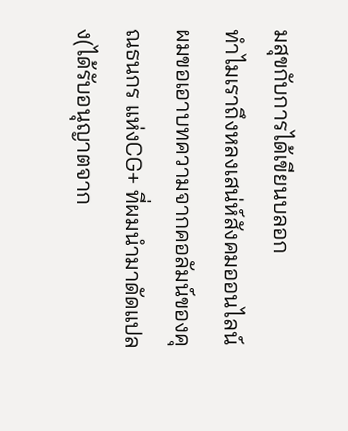มสุขกับการได้เขียนบลอก
ทำไมเราถึงหลงเสน่ห์สังคมออนไลน์
ผมขอเอาบทความจากคอลัมน์ของคุณธนกร แห่งCG+ ที่ผมนำมาดัดแปลง(ได้รับอนุญาตจาก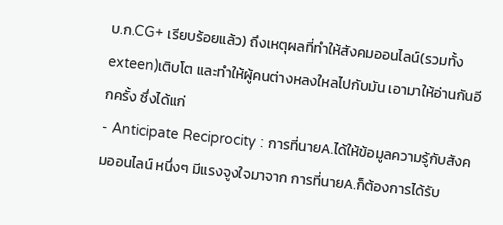บ.ก.CG+ เรียบร้อยแล้ว) ถึงเหตุผลที่ทำให้สังคมออนไลน์(รวมทั้งexteen)เติบโต และทำให้ผู้คนต่างหลงใหลไปกับมัน เอามาให้อ่านกันอีกครั้ง ซึ่งได้แก่
- Anticipate Reciprocity : การที่นายA.ได้ให้ข้อมูลความรู้กับสังคมออนไลน์ หนึ่งๆ มีแรงจูงใจมาจาก การที่นายA.ก็ต้องการได้รับ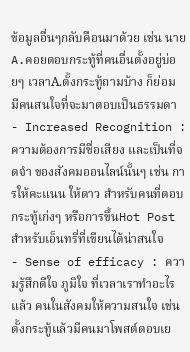ข้อมูลอื่นๆกลับคือนมาด้วย เช่น นายA.คอยตอบกระทู้ที่คนอื่นตั้งอยู่บ่อยๆ เวลาA.ตั้งกระทู้ถามบ้าง ก็ย่อมมีคนสนใจที่จะมาตอบเป็นธรรมดา
- Increased Recognition : ความต้องการมีชื่อเสียง และเป็นที่จดจำ ของสังคมออนไลน์นั้นๆ เช่น การให้คะแนน ให้ดาว สำหรับคนที่ตอบกระทู้เก่งๆ หรือการขึ้นHot Post สำหรับเอ็นทรี่ที่เขียนได้น่าสนใจ
- Sense of efficacy : ความรู้สึกดีใจ ภูมิใจ ที่เวลาเราทำอะไรแล้ว คนในสังคมให้ความสนใจ เช่น ตั้งกระทู้แล้วมีคนมาโพสต์ตอบเย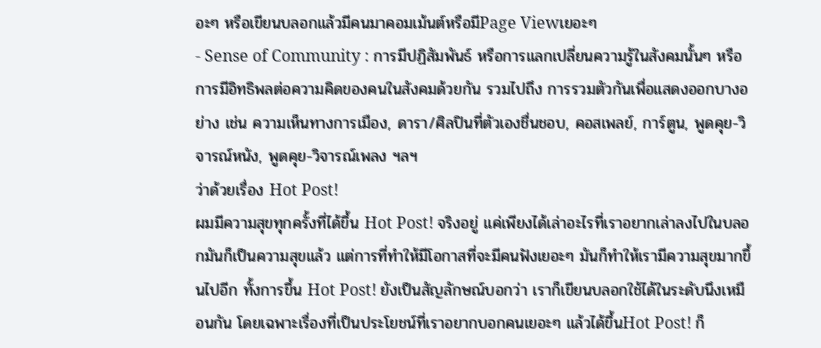อะๆ หรือเขียนบลอกแล้วมีคนมาคอมเม้นต์หรือมีPage Viewเยอะๆ
- Sense of Community : การมีปฏิสัมพันธ์ หรือการแลกเปลี่ยนความรู้ในสังคมนั้นๆ หรือการมีอิทธิพลต่อความคิดของคนในสังคมด้วยกัน รวมไปถึง การรวมตัวกันเพื่อแสดงออกบางอย่าง เช่น ความเห็นทางการเมือง, ดารา/ศิลปินที่ตัวเองชื่นชอบ, คอสเพลย์, การ์ตูน, พูดคุย-วิจารณ์หนัง, พูดคุย-วิจารณ์เพลง ฯลฯ
ว่าด้วยเรื่อง Hot Post!
ผมมีความสุขทุกครั้งที่ได้ขึ้น Hot Post! จริงอยู่ แค่เพียงได้เล่าอะไรที่เราอยากเล่าลงไปในบลอกมันก็เป็นความสุขแล้ว แต่การที่ทำให้มีโอกาสที่จะมีคนฟังเยอะๆ มันก็ทำให้เรามีความสุขมากขึ้นไปอีก ทั้งการขึ้น Hot Post! ยังเป็นสัญลักษณ์บอกว่า เราก็เขียนบลอกใช้ได้ในระดับนึงเหมือนกัน โดยเฉพาะเรื่องที่เป็นประโยชน์ที่เราอยากบอกคนเยอะๆ แล้วได้ขึ้นHot Post! ก็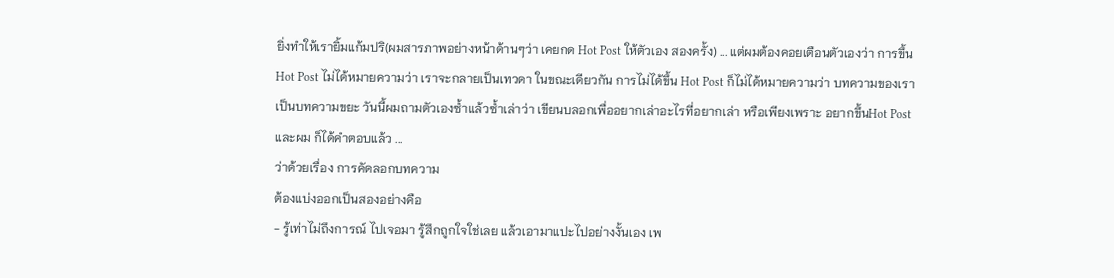ยิ่งทำให้เรายิ้มแก้มปริ(ผมสารภาพอย่างหน้าด้านๆว่า เคยกด Hot Post ให้ตัวเอง สองครั้ง) ... แต่ผมต้องคอยเตือนตัวเองว่า การขึ้นHot Post ไม่ได้หมายความว่า เราจะกลายเป็นเทวดา ในขณะเดียวกัน การไม่ได้ขึ้น Hot Post ก็ไม่ได้หมายความว่า บทความของเรา เป็นบทความขยะ วันนี้ผมถามตัวเองซ้ำแล้วซ้ำเล่าว่า เขียนบลอกเพื่ออยากเล่าอะไรที่อยากเล่า หรือเพียงเพราะ อยากขึ้นHot Post และผม ก็ได้คำตอบแล้ว ...
ว่าด้วยเรื่อง การคัดลอกบทความ
ต้องแบ่งออกเป็นสองอย่างคือ
- รู้เท่าไม่ถึงการณ์ ไปเจอมา รู้สึกถูกใจใช่เลย แล้วเอามาแปะไปอย่างงั้นเอง เพ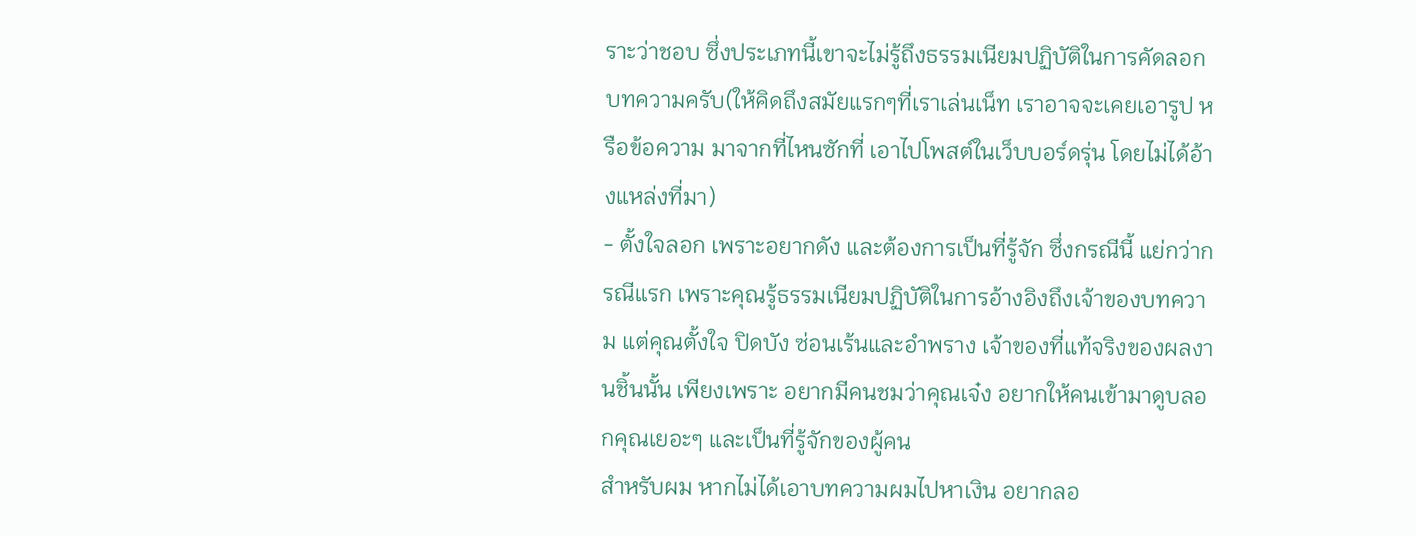ราะว่าชอบ ซึ่งประเภทนี้เขาจะไม่รู้ถึงธรรมเนียมปฏิบัติในการคัดลอกบทความครับ(ให้คิดถึงสมัยแรกๆที่เราเล่นเน็ท เราอาจจะเคยเอารูป หรือข้อความ มาจากที่ไหนซักที่ เอาไปโพสต์ในเว็บบอร์ดรุ่น โดยไม่ได้อ้างแหล่งที่มา)
- ตั้งใจลอก เพราะอยากดัง และต้องการเป็นที่รู้จัก ซึ่งกรณีนี้ แย่กว่ากรณีแรก เพราะคุณรู้ธรรมเนียมปฏิบัติในการอ้างอิงถึงเจ้าของบทความ แต่คุณตั้งใจ ปิดบัง ซ่อนเร้นและอำพราง เจ้าของที่แท้จริงของผลงานชิ้นนั้น เพียงเพราะ อยากมีคนชมว่าคุณเจ๋ง อยากให้คนเข้ามาดูบลอกคุณเยอะๆ และเป็นที่รู้จักของผู้คน
สำหรับผม หากไม่ได้เอาบทความผมไปหาเงิน อยากลอ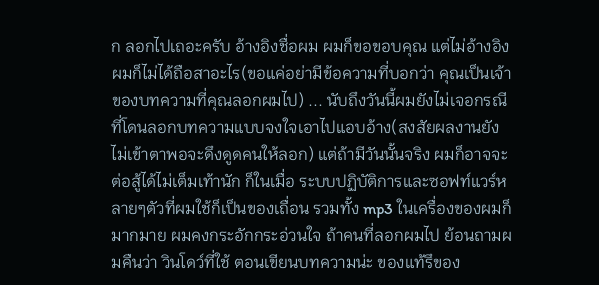ก ลอกไปเถอะครับ อ้างอิงชื่อผม ผมก็ขอขอบคุณ แต่ไม่อ้างอิง ผมก็ไม่ได้ถือสาอะไร(ขอแค่อย่ามีข้อความที่บอกว่า คุณเป็นเจ้าของบทความที่คุณลอกผมไป) ... นับถึงวันนี้ผมยังไม่เจอกรณีที่โดนลอกบทความแบบจงใจเอาไปแอบอ้าง(สงสัยผลงานยังไม่เข้าตาพอจะดึงดูดคนให้ลอก) แต่ถ้ามีวันนั้นจริง ผมก็อาจจะต่อสู้ได้ไม่เต็มเท้านัก ก็ในเมื่อ ระบบปฏิบัติการและซอฟท์แวร์หลายๆตัวที่ผมใช้ก็เป็นของเถื่อน รวมทั้ง mp3 ในเครื่องของผมก็มากมาย ผมคงกระอักกระอ่วนใจ ถ้าคนที่ลอกผมไป ย้อนถามผมคืนว่า วินโดว์ที่ใช้ ตอนเขียนบทความน่ะ ของแท้รึของ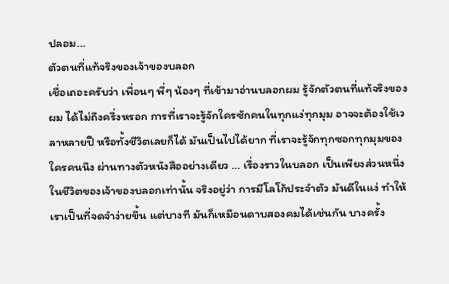ปลอม...
ตัวตนที่แท้จริงของเจ้าของบลอก
เชื่อเถอะครับว่า เพื่อนๆ พี่ๆ น้องๆ ที่เข้ามาอ่านบลอกผม รู้จักตัวตนที่แท้จริงของผม ได้ไม่ถึงครึ่งหรอก การที่เราจะรู้จักใครซักคนในทุกแง่ทุกมุม อาจจะต้องใช้เวลาหลายปี หรือทั้งชีวิตเลยก็ได้ มันเป็นไปได้ยาก ที่เราจะรู้จักทุกซอกทุกมุมของใครคนนึง ผ่านทางตัวหนังสืออย่างเดียว ... เรื่องราวในบลอก เป็นเพียงส่วนหนึ่งในชีวิตของเจ้าของบลอกเท่านั้น จริงอยู่ว่า การมีโลโก้ประจำตัว มันดีในแง่ ทำให้เราเป็นที่จดจำง่ายขึ้น แต่บางที มันก็เหมือนดาบสองคมได้เช่นกัน บางครั้ง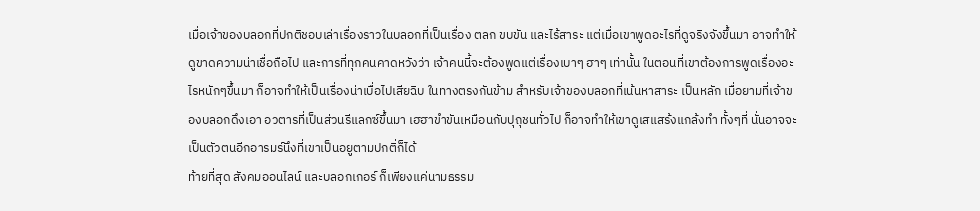เมื่อเจ้าของบลอกที่ปกติชอบเล่าเรื่องราวในบลอกที่เป็นเรื่อง ตลก ขบขัน และไร้สาระ แต่เมื่อเขาพูดอะไรที่ดูจริงจังขึ้นมา อาจทำให้ดูขาดความน่าเชื่อถือไป และการที่ทุกคนคาดหวังว่า เจ้าคนนี้จะต้องพูดแต่เรื่องเบาๆ ฮาๆ เท่านั้น ในตอนที่เขาต้องการพูดเรื่องอะไรหนักๆขึ้นมา ก็อาจทำให้เป็นเรื่องน่าเบื่อไปเสียฉิบ ในทางตรงกันข้าม สำหรับเจ้าของบลอกที่เน้นหาสาระ เป็นหลัก เมื่อยามที่เจ้าของบลอกดึงเอา อวตารที่เป็นส่วนรีแลกซ์ขึ้นมา เฮฮาขำขันเหมือนกับปุถุชนทั่วไป ก็อาจทำให้เขาดูเสแสร้งแกล้งทำ ทั้งๆที่ นั่นอาจจะเป็นตัวตนอีกอารมร์นึงที่เขาเป็นอยูตามปกติ่ก็ได้
ท้ายที่สุด สังคมออนไลน์ และบลอกเกอร์ ก็เพียงแค่นามธรรม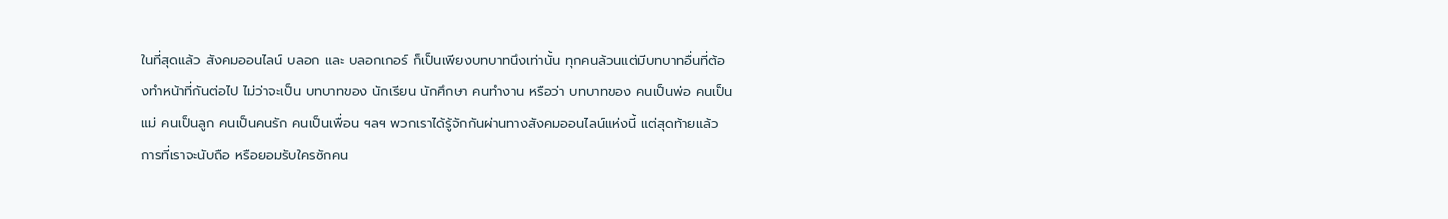ในที่สุดแล้ว สังคมออนไลน์ บลอก และ บลอกเกอร์ ก็เป็นเพียงบทบาทนึงเท่านั้น ทุกคนล้วนแต่มีบทบาทอื่นที่ต้องทำหน้าที่กันต่อไป ไม่ว่าจะเป็น บทบาทของ นักเรียน นักศึกษา คนทำงาน หรือว่า บทบาทของ คนเป็นพ่อ คนเป็นแม่ คนเป็นลูก คนเป็นคนรัก คนเป็นเพื่อน ฯลฯ พวกเราได้รู้จักกันผ่านทางสังคมออนไลน์แห่งนี้ แต่สุดท้ายแล้ว การที่เราจะนับถือ หรือยอมรับใครซักคน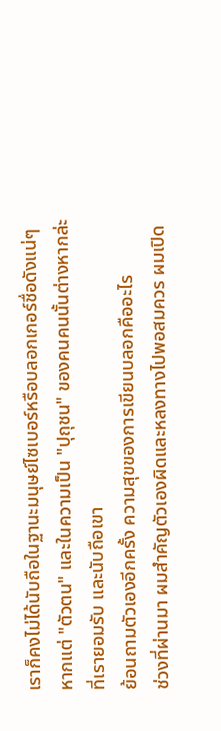เราก็คงไม่ได้นับถือในฐานะมนุษย์ไซเบอร์หรือบลอกเกอร์ชื่อดังแน่ๆ หากแต่ "ตัวตน" และในความเป็น "ปุถุชน" ของคนคนนั้นต่างหากล่ะ ที่เรายอมรับ และนับถือเขา
ย้อนถามตัวเองอีกครั้ง ความสุขของการเขียนบลอกคืออะไร
ช่วงที่ผ่านมา ผมสำคัญตัวเองผิดและหลงทางไปพอสมควร ผมเปิด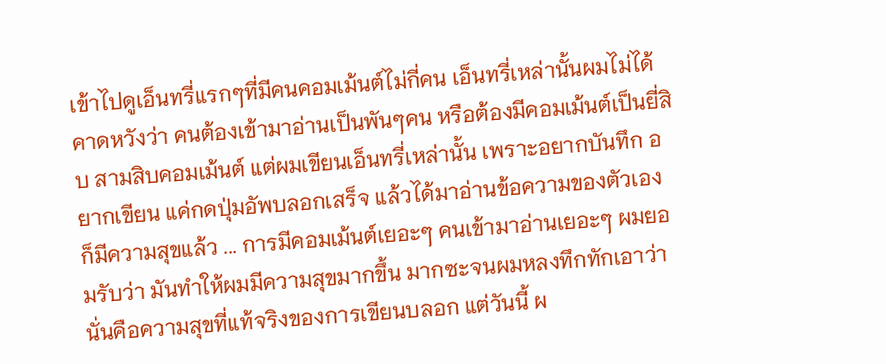เข้าไปดูเอ็นทรี่แรกๆที่มีคนคอมเม้นต์ไม่กี่คน เอ็นทรี่เหล่านั้นผมไม่ได้คาดหวังว่า คนต้องเข้ามาอ่านเป็นพันๆคน หรือต้องมีคอมเม้นต์เป็นยี่สิบ สามสิบคอมเม้นต์ แต่ผมเขียนเอ็นทรี่เหล่านั้น เพราะอยากบันทึก อยากเขียน แค่กดปุ่มอัพบลอกเสร็จ แล้วได้มาอ่านข้อความของตัวเอง ก็มีความสุขแล้ว ... การมีคอมเม้นต์เยอะๆ คนเข้ามาอ่านเยอะๆ ผมยอมรับว่า มันทำให้ผมมีความสุขมากขึ้น มากซะจนผมหลงทึกทักเอาว่า นั่นคือความสุขที่แท้จริงของการเขียนบลอก แต่วันนี้ ผ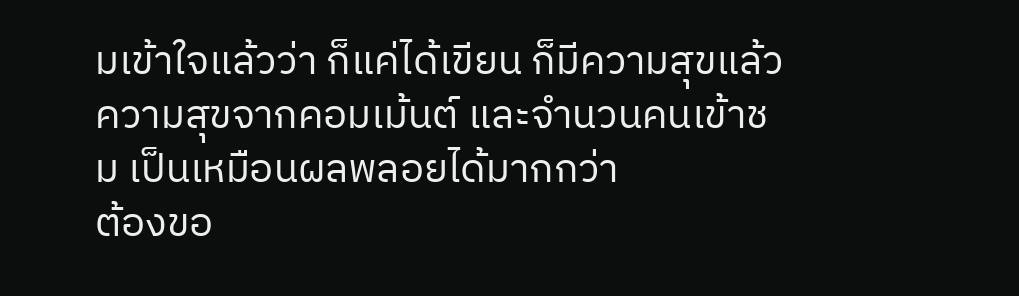มเข้าใจแล้วว่า ก็แค่ได้เขียน ก็มีความสุขแล้ว ความสุขจากคอมเม้นต์ และจำนวนคนเข้าชม เป็นเหมือนผลพลอยได้มากกว่า
ต้องขอ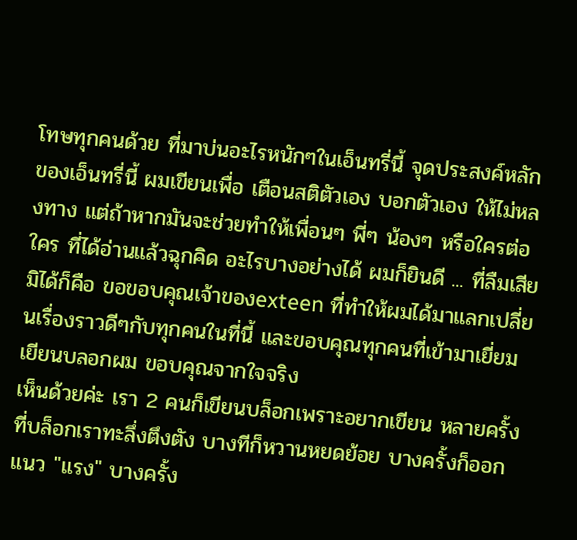โทษทุกคนด้วย ที่มาบ่นอะไรหนักๆในเอ็นทรี่นี้ จุดประสงค์หลักของเอ็นทรี่นี้ ผมเขียนเพื่อ เตือนสติตัวเอง บอกตัวเอง ให้ไม่หลงทาง แต่ถ้าหากมันจะช่วยทำให้เพื่อนๆ พี่ๆ น้องๆ หรือใครต่อใคร ที่ได้อ่านแล้วฉุกคิด อะไรบางอย่างได้ ผมก็ยินดี ... ที่ลืมเสียมิได้ก็คือ ขอขอบคุณเจ้าของexteen ที่ทำให้ผมได้มาแลกเปลี่ยนเรื่องราวดีๆกับทุกคนในที่นี้ และขอบคุณทุกคนที่เข้ามาเยี่ยมเยียนบลอกผม ขอบคุณจากใจจริง
เห็นด้วยค่ะ เรา 2 คนก็เขียนบล็อกเพราะอยากเขียน หลายครั้งที่บล็อกเราทะลึ่งตึงตัง บางทีก็หวานหยดย้อย บางครั้งก็ออกแนว "แรง" บางครั้ง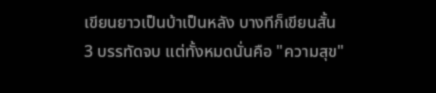เขียนยาวเป็นบ้าเป็นหลัง บางทีก็เขียนสั้น 3 บรรทัดจบ แต่ทั้งหมดนั่นคือ "ความสุข"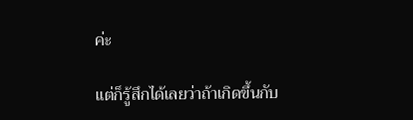ค่ะ

แต่ก็รู้สึกได้เลยว่าถ้าเกิดขึ้นกับ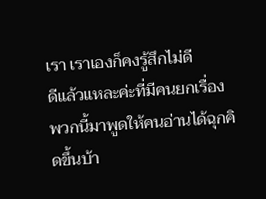เรา เราเองก็คงรู้สึกไม่ดี
ดีแล้วแหละค่ะที่มีคนยกเรื่องพวกนี้มาพูดให้คนอ่านได้ฉุกคิดขึ้นบ้า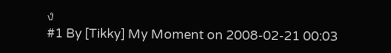ง
#1 By [Tikky] My Moment on 2008-02-21 00:03